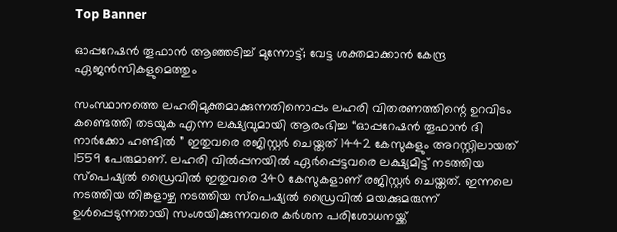Top Banner

ഓപ്പറേഷൻ തൂഫാൻ ആഞ്ഞടിച്ച് മുന്നോട്ട്; വേട്ട ശക്തമാക്കാൻ കേന്ദ്ര ഏജൻസികളുമെത്തും

സംസ്ഥാനത്തെ ലഹരിമുക്തമാക്കുന്നതിനൊപ്പം ലഹരി വിതരണത്തിന്റെ ഉറവിടം കണ്ടെത്തി തടയുക എന്ന ലക്ഷ്യവുമായി ആരംഭിച്ച “ഓപ്പറേഷന്‍ തൂഫാന്‍ ദി നാര്‍ക്കോ ഹണ്ടിൽ ” ഇതുവരെ രജിസ്റ്റർ ചെയ്തത് 1442 കേസുകളും അറസ്റ്റിലായത് 1559 പേരുമാണ്. ലഹരി വിൽപ്പനയിൽ ഏർപ്പെട്ടവരെ ലക്ഷ്യമിട്ട് നടത്തിയ സ്പെഷ്യൽ ഡ്രൈവിൽ ഇതുവരെ 340 കേസുകളാണ് രജിസ്റ്റർ ചെയ്തത്. ഇന്നലെ നടത്തിയ തിങ്കളാഴ്ച നടത്തിയ സ്‌പെഷ്യൽ ഡ്രൈവിൽ മയക്കുമരുന്ന് ഉൾപ്പെടുന്നതായി സംശയിക്കുന്നവരെ കർശന പരിശോധനയ്ക്ക്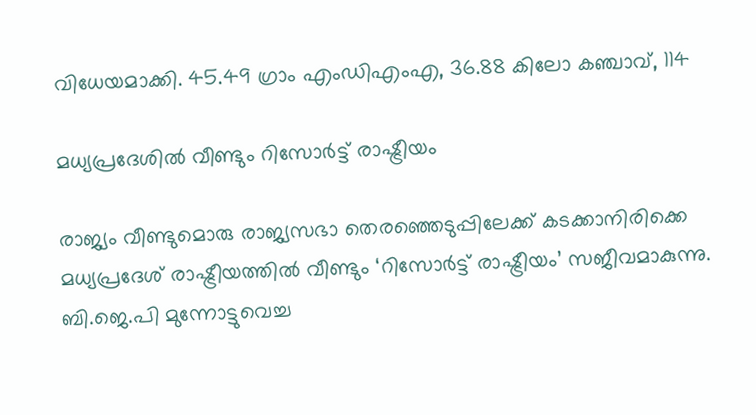വിധേയമാക്കി. 45.49 ഗ്രാം എംഡിഎംഎ, 36.88 കിലോ കഞ്ചാവ്, 114

മധ്യപ്രദേശിൽ വീണ്ടും റിസോർട്ട് രാഷ്ട്രീയം

രാജ്യം വീണ്ടുമൊരു രാജ്യസഭാ തെരഞ്ഞെടുപ്പിലേക്ക് കടക്കാനിരിക്കെ മധ്യപ്രദേശ് രാഷ്ട്രീയത്തിൽ വീണ്ടും ‘റിസോർട്ട് രാഷ്ട്രീയം’ സജീവമാകുന്നു. ബി.ജെ.പി മുന്നോട്ടുവെച്ച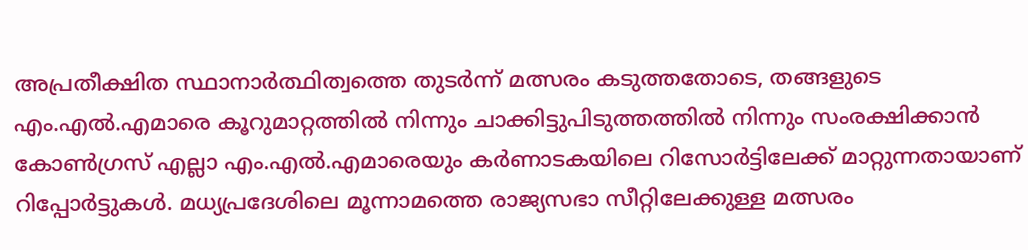അപ്രതീക്ഷിത സ്ഥാനാർത്ഥിത്വത്തെ തുടർന്ന് മത്സരം കടുത്തതോടെ, തങ്ങളുടെ എം.എൽ.എമാരെ കൂറുമാറ്റത്തിൽ നിന്നും ചാക്കിട്ടുപിടുത്തത്തിൽ നിന്നും സംരക്ഷിക്കാൻ കോൺഗ്രസ് എല്ലാ എം.എൽ.എമാരെയും കർണാടകയിലെ റിസോർട്ടിലേക്ക് മാറ്റുന്നതായാണ് റിപ്പോർട്ടുകൾ. മധ്യപ്രദേശിലെ മൂന്നാമത്തെ രാജ്യസഭാ സീറ്റിലേക്കുള്ള മത്സരം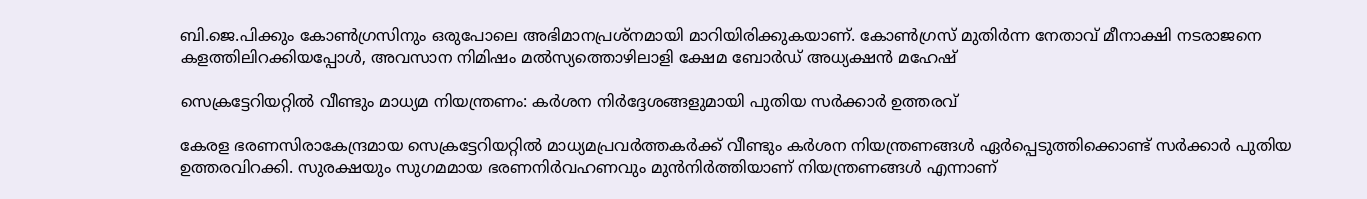ബി.ജെ.പിക്കും കോൺഗ്രസിനും ഒരുപോലെ അഭിമാനപ്രശ്നമായി മാറിയിരിക്കുകയാണ്. കോൺഗ്രസ് മുതിർന്ന നേതാവ് മീനാക്ഷി നടരാജനെ കളത്തിലിറക്കിയപ്പോൾ, അവസാന നിമിഷം മൽസ്യത്തൊഴിലാളി ക്ഷേമ ബോർഡ് അധ്യക്ഷൻ മഹേഷ്

സെക്രട്ടേറിയറ്റിൽ വീണ്ടും മാധ്യമ നിയന്ത്രണം: കർശന നിർദ്ദേശങ്ങളുമായി പുതിയ സർക്കാർ ഉത്തരവ്

കേരള ഭരണസിരാകേന്ദ്രമായ സെക്രട്ടേറിയറ്റിൽ മാധ്യമപ്രവർത്തകർക്ക് വീണ്ടും കർശന നിയന്ത്രണങ്ങൾ ഏർപ്പെടുത്തിക്കൊണ്ട് സർക്കാർ പുതിയ ഉത്തരവിറക്കി. സുരക്ഷയും സുഗമമായ ഭരണനിർവഹണവും മുൻനിർത്തിയാണ് നിയന്ത്രണങ്ങൾ എന്നാണ്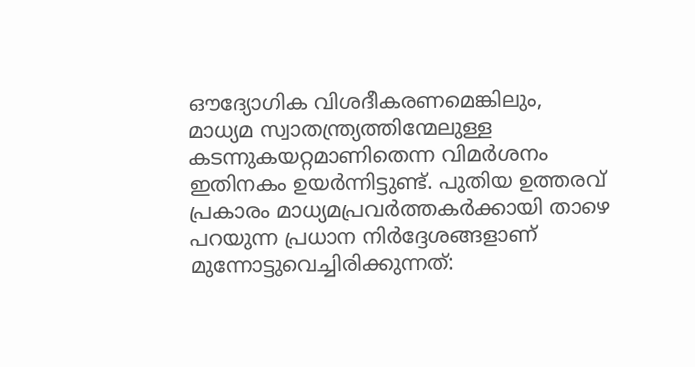ഔദ്യോഗിക വിശദീകരണമെങ്കിലും, മാധ്യമ സ്വാതന്ത്ര്യത്തിന്മേലുള്ള കടന്നുകയറ്റമാണിതെന്ന വിമർശനം ഇതിനകം ഉയർന്നിട്ടുണ്ട്. പുതിയ ഉത്തരവ് പ്രകാരം മാധ്യമപ്രവർത്തകർക്കായി താഴെ പറയുന്ന പ്രധാന നിർദ്ദേശങ്ങളാണ് മുന്നോട്ടുവെച്ചിരിക്കുന്നത്: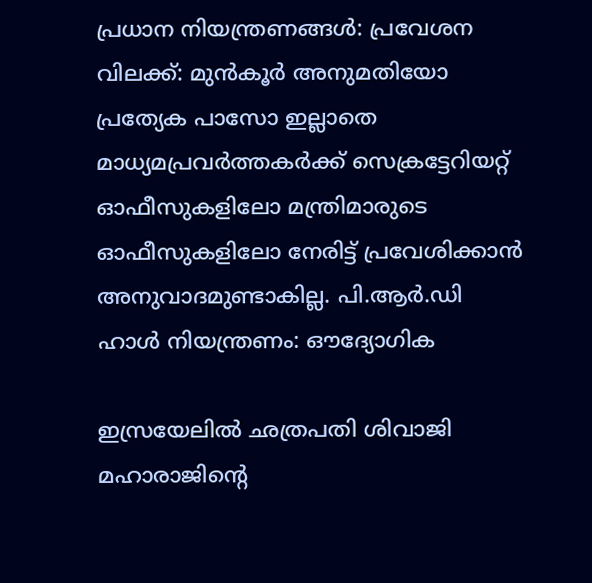പ്രധാന നിയന്ത്രണങ്ങൾ: പ്രവേശന വിലക്ക്: മുൻകൂർ അനുമതിയോ പ്രത്യേക പാസോ ഇല്ലാതെ മാധ്യമപ്രവർത്തകർക്ക് സെക്രട്ടേറിയറ്റ് ഓഫീസുകളിലോ മന്ത്രിമാരുടെ ഓഫീസുകളിലോ നേരിട്ട് പ്രവേശിക്കാൻ അനുവാദമുണ്ടാകില്ല. പി.ആർ.ഡി ഹാൾ നിയന്ത്രണം: ഔദ്യോഗിക

ഇസ്രയേലിൽ ഛത്രപതി ശിവാജി മഹാരാജിന്റെ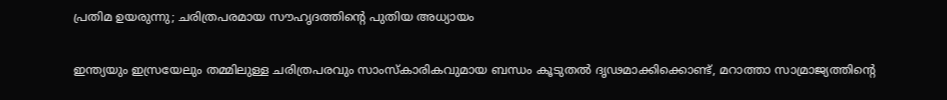പ്രതിമ ഉയരുന്നു; ചരിത്രപരമായ സൗഹൃദത്തിന്റെ പുതിയ അധ്യായം

ഇന്ത്യയും ഇസ്രയേലും തമ്മിലുള്ള ചരിത്രപരവും സാംസ്കാരികവുമായ ബന്ധം കൂടുതൽ ദൃഢമാക്കിക്കൊണ്ട്, മറാത്താ സാമ്രാജ്യത്തിന്റെ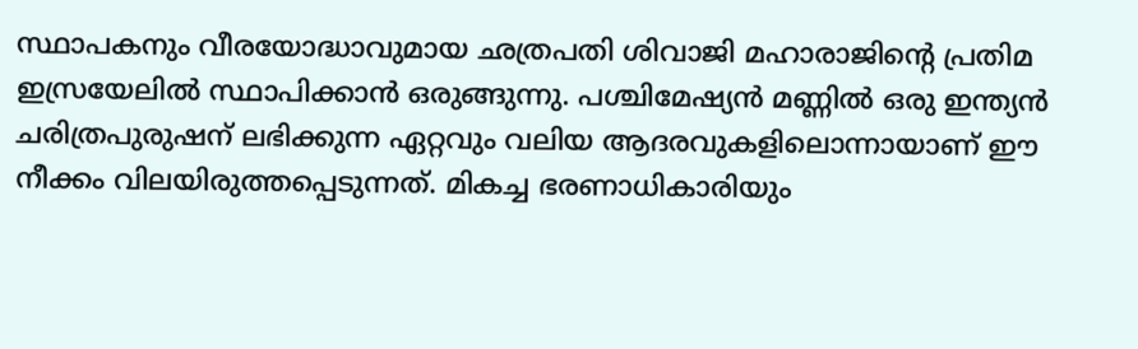സ്ഥാപകനും വീരയോദ്ധാവുമായ ഛത്രപതി ശിവാജി മഹാരാജിന്റെ പ്രതിമ ഇസ്രയേലിൽ സ്ഥാപിക്കാൻ ഒരുങ്ങുന്നു. പശ്ചിമേഷ്യൻ മണ്ണിൽ ഒരു ഇന്ത്യൻ ചരിത്രപുരുഷന് ലഭിക്കുന്ന ഏറ്റവും വലിയ ആദരവുകളിലൊന്നായാണ് ഈ നീക്കം വിലയിരുത്തപ്പെടുന്നത്. മികച്ച ഭരണാധികാരിയും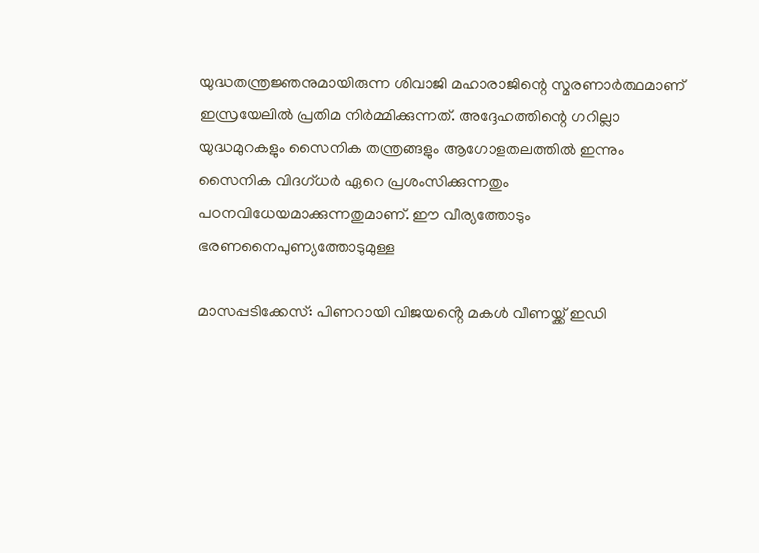യുദ്ധതന്ത്രജ്ഞനുമായിരുന്ന ശിവാജി മഹാരാജിന്റെ സ്മരണാർത്ഥമാണ് ഇസ്രയേലിൽ പ്രതിമ നിർമ്മിക്കുന്നത്. അദ്ദേഹത്തിന്റെ ഗറില്ലാ യുദ്ധമുറകളും സൈനിക തന്ത്രങ്ങളും ആഗോളതലത്തിൽ ഇന്നും സൈനിക വിദഗ്ധർ ഏറെ പ്രശംസിക്കുന്നതും പഠനവിധേയമാക്കുന്നതുമാണ്. ഈ വീര്യത്തോടും ഭരണനൈപുണ്യത്തോടുമുള്ള

മാസപ്പടിക്കേസ്: പിണറായി വിജയൻ്റെ മകള്‍ വീണയ്ക്ക് ഇഡി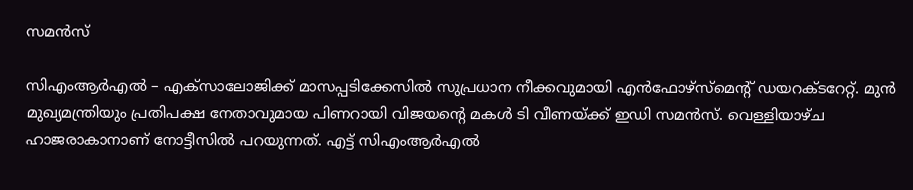സമൻസ്

സിഎംആർഎൽ – എക്സാലോജിക്ക് മാസപ്പടിക്കേസില്‍ സുപ്രധാന നീക്കവുമായി എൻഫോഴ്സ്മെൻ്റ് ഡയറക്ടറേറ്റ്. മുൻ മുഖ്യമന്ത്രിയും പ്രതിപക്ഷ നേതാവുമായ പിണറായി വിജയൻ്റെ മകള്‍ ടി വീണയ്ക്ക് ഇഡി സമൻസ്. വെള്ളിയാഴ്ച ഹാജരാകാനാണ് നോട്ടീസില്‍ പറയുന്നത്. എ‌ട്ട് സിഎംആർഎല്‍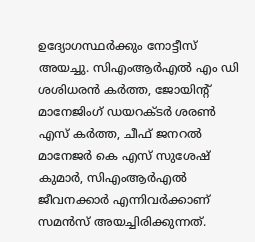ഉദ്യോഗസ്ഥർക്കും നോട്ടീസ് അയച്ചു. സിഎംആർഎല്‍ എം ഡി ശശിധരൻ കർത്ത, ജോയിൻ്റ് മാനേജിംഗ് ഡയറക്ടർ ശരണ്‍ എസ് കർത്ത, ചീഫ് ജനറല്‍ മാനേജർ കെ എസ് സുശേഷ് കുമാർ, സിഎംആർഎല്‍ ജീവനക്കാർ എന്നിവർക്കാണ് സമൻസ് അയച്ചിരിക്കുന്നത്.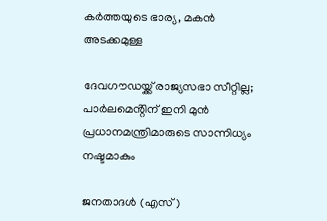കർത്തയുടെ ഭാര്യ, മകൻ അടക്കമുള്ള

ദേവഗൗഡയ്ക്ക് രാജ്യസഭാ സീറ്റില്ല; പാർലമെൻ്റിന് ഇനി മുൻ പ്രധാനമന്ത്രിമാരുടെ സാന്നിധ്യം നഷ്ടമാകും

ജനതാദൾ (എസ്)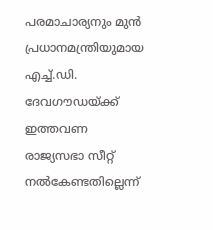പരമാചാര്യനും മുൻ പ്രധാനമന്ത്രിയുമായ എച്ച്.ഡി. ദേവഗൗഡയ്ക്ക് ഇത്തവണ രാജ്യസഭാ സീറ്റ് നൽകേണ്ടതില്ലെന്ന്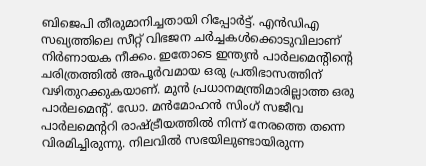ബിജെപി തീരുമാനിച്ചതായി റിപ്പോർട്ട്. എൻഡിഎ സഖ്യത്തിലെ സീറ്റ് വിഭജന ചർച്ചകൾക്കൊടുവിലാണ് നിർണായക നീക്കം. ഇതോടെ ഇന്ത്യൻ പാർലമെൻ്റിൻ്റെ ചരിത്രത്തിൽ അപൂർവമായ ഒരു പ്രതിഭാസത്തിന് വഴിതുറക്കുകയാണ്. മുൻ പ്രധാനമന്ത്രിമാരില്ലാത്ത ഒരു പാർലമെൻ്റ്. ഡോ. മൻമോഹൻ സിംഗ് സജീവ പാർലമെൻ്ററി രാഷ്ട്രീയത്തിൽ നിന്ന് നേരത്തെ തന്നെ വിരമിച്ചിരുന്നു. നിലവിൽ സഭയിലുണ്ടായിരുന്ന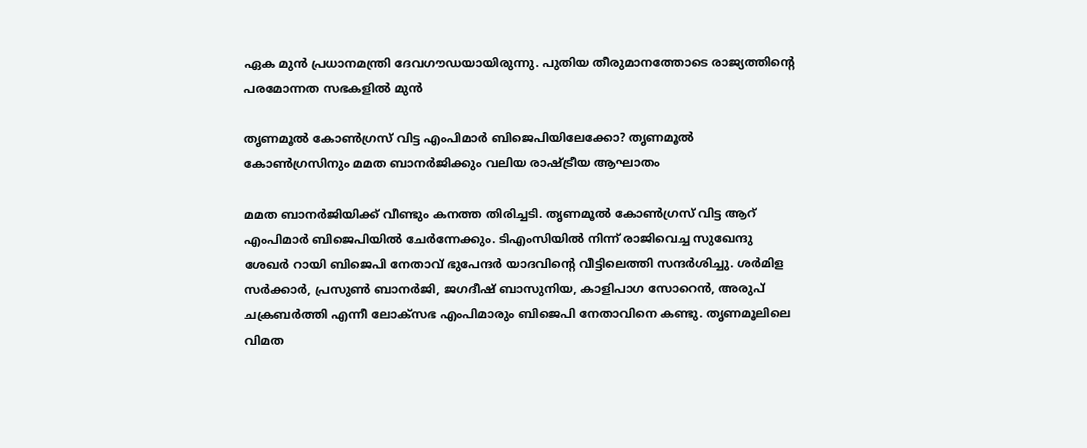ഏക മുൻ പ്രധാനമന്ത്രി ദേവഗൗഡയായിരുന്നു. പുതിയ തീരുമാനത്തോടെ രാജ്യത്തിൻ്റെ പരമോന്നത സഭകളിൽ മുൻ

തൃണമൂൽ കോൺഗ്രസ് വിട്ട എംപിമാർ ബിജെപിയിലേക്കോ? തൃണമൂൽ കോൺഗ്രസിനും മമത ബാനർജിക്കും വലിയ രാഷ്ട്രീയ ആഘാതം

മമത ബാനർജിയിക്ക് വീണ്ടും കനത്ത തിരിച്ചടി. തൃണമൂൽ കോൺഗ്രസ് വിട്ട ആറ് എംപിമാർ ബിജെപിയിൽ ചേർന്നേക്കും. ടിഎംസിയിൽ നിന്ന് രാജിവെച്ച സുഖേന്ദു ശേഖർ റായി ബിജെപി നേതാവ് ഭുപേന്ദർ യാദവിൻ്റെ വീട്ടിലെത്തി സന്ദർശിച്ചു. ശർമിള സർക്കാർ, പ്രസുൺ ബാനർജി, ജഗദീഷ് ബാസുനിയ, കാളിപാഗ സോറെൻ, അരുപ് ചക്രബർത്തി എന്നീ ലോക്സഭ എംപിമാരും ബിജെപി നേതാവിനെ കണ്ടു. തൃണമൂലിലെ വിമത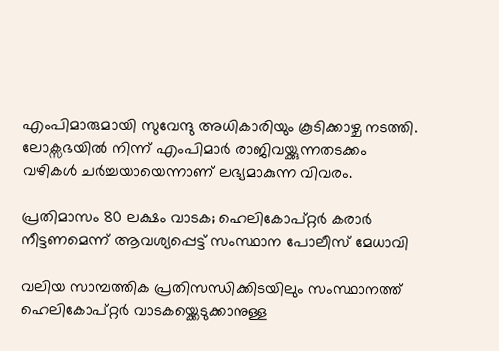എംപിമാരുമായി സുവേന്ദു അധികാരിയും കൂടിക്കാഴ്ച നടത്തി. ലോക്സഭയിൽ നിന്ന് എംപിമാർ രാജിവയ്ക്കുന്നതടക്കം വഴികൾ ചർച്ചയായെന്നാണ് ലഭ്യമാകുന്ന വിവരം.

പ്രതിമാസം 80 ലക്ഷം വാടക; ഹെലികോപ്റ്റർ കരാർ നീട്ടണമെന്ന് ആവശ്യപ്പെട്ട് സംസ്ഥാന പോലീസ് മേധാവി

വലിയ സാമ്പത്തിക പ്രതിസന്ധിക്കിടയിലും സംസ്ഥാനത്ത് ഹെലികോപ്റ്റർ വാടകയ്ക്കെടുക്കാനുള്ള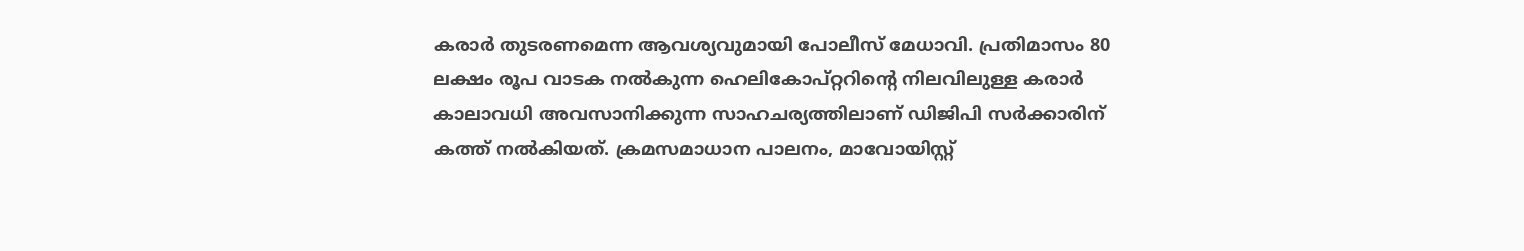കരാർ തുടരണമെന്ന ആവശ്യവുമായി പോലീസ് മേധാവി. പ്രതിമാസം 80 ലക്ഷം രൂപ വാടക നൽകുന്ന ഹെലികോപ്റ്ററിന്റെ നിലവിലുള്ള കരാർ കാലാവധി അവസാനിക്കുന്ന സാഹചര്യത്തിലാണ് ഡിജിപി സർക്കാരിന് കത്ത് നൽകിയത്. ക്രമസമാധാന പാലനം, മാവോയിസ്റ്റ്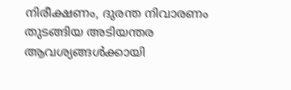നിരീക്ഷണം, ദുരന്ത നിവാരണം തുടങ്ങിയ അടിയന്തര ആവശ്യങ്ങൾക്കായി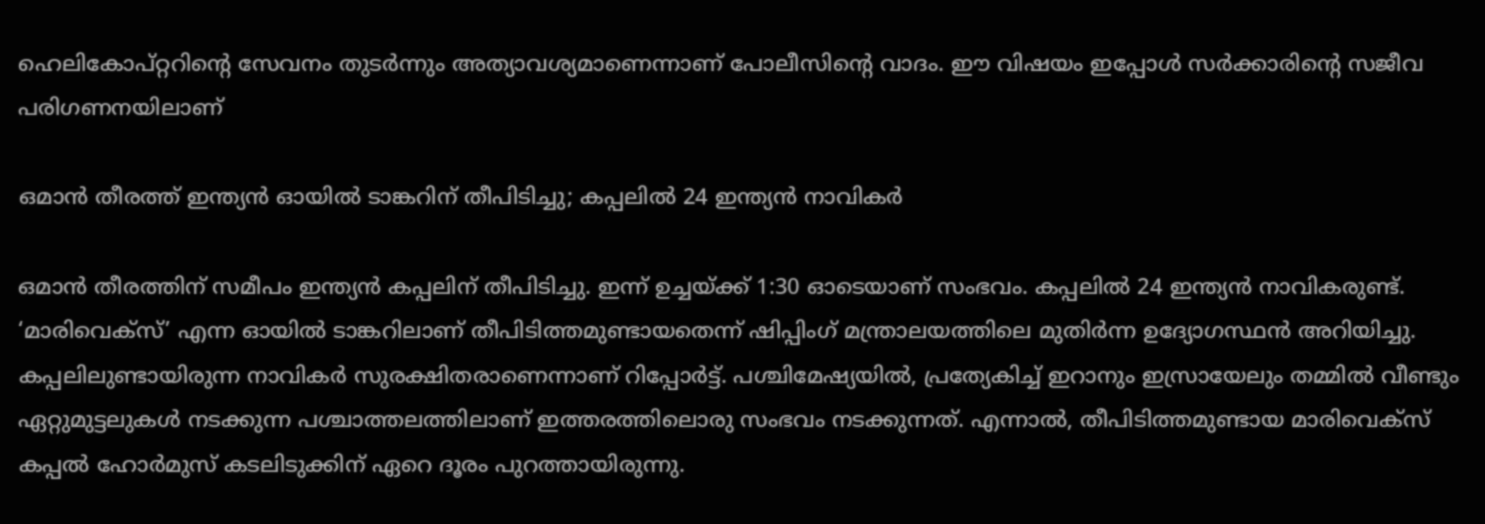ഹെലികോപ്റ്ററിന്റെ സേവനം തുടർന്നും അത്യാവശ്യമാണെന്നാണ് പോലീസിന്റെ വാദം. ഈ വിഷയം ഇപ്പോൾ സർക്കാരിന്റെ സജീവ പരിഗണനയിലാണ്

ഒമാൻ തീരത്ത് ഇന്ത്യൻ ഓയിൽ ടാങ്കറിന് തീപിടിച്ചു; കപ്പലിൽ 24 ഇന്ത്യൻ നാവികർ

ഒമാൻ തീരത്തിന് സമീപം ഇന്ത്യൻ കപ്പലിന് തീപിടിച്ചു. ഇന്ന് ഉച്ചയ്ക്ക് 1:30 ഓടെയാണ് സംഭവം. കപ്പലിൽ 24 ഇന്ത്യൻ നാവികരുണ്ട്. ‘മാരിവെക്സ്’ എന്ന ഓയിൽ ടാങ്കറിലാണ് തീപിടിത്തമുണ്ടായതെന്ന് ഷിപ്പിംഗ് മന്ത്രാലയത്തിലെ മുതിർന്ന ഉദ്യോഗസ്ഥൻ അറിയിച്ചു. കപ്പലിലുണ്ടായിരുന്ന നാവികർ സുരക്ഷിതരാണെന്നാണ് റിപ്പോ‌ർട്ട്. പശ്ചിമേഷ്യയിൽ, പ്രത്യേകിച്ച് ഇറാനും ഇസ്രായേലും തമ്മിൽ വീണ്ടും ഏറ്റുമുട്ടലുകൾ നടക്കുന്ന പശ്ചാത്തലത്തിലാണ് ഇത്തരത്തിലൊരു സംഭവം നടക്കുന്നത്. എന്നാൽ, തീപിടിത്തമുണ്ടായ മാരിവെക്സ് കപ്പൽ ഹോർമുസ് കടലിടുക്കിന് ഏറെ ദൂരം പുറത്തായിരുന്നു.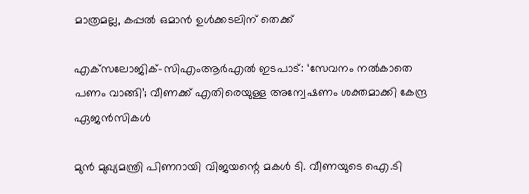മാത്രമല്ല, കപ്പൽ ഒമാൻ ഉൾക്കടലിന് തെക്ക്

എക്‌സലോജിക്-സിഎംആർഎൽ ഇടപാട്: ‘സേവനം നൽകാതെ പണം വാങ്ങി’; വീണക്ക് എതിരെയുള്ള അന്വേഷണം ശക്തമാക്കി കേന്ദ്ര ഏജൻസികൾ

മുൻ മുഖ്യമന്ത്രി പിണറായി വിജയന്റെ മകൾ ടി. വീണയുടെ ഐ.ടി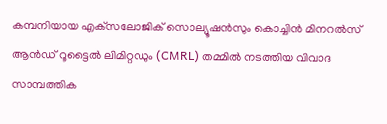കമ്പനിയായ എക്‌സലോജിക് സൊല്യൂഷൻസും കൊച്ചിൻ മിനറൽസ് ആൻഡ് റൂട്ടൈൽ ലിമിറ്റഡും (CMRL) തമ്മിൽ നടത്തിയ വിവാദ സാമ്പത്തിക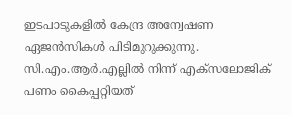ഇടപാടുകളിൽ കേന്ദ്ര അന്വേഷണ ഏജൻസികൾ പിടിമുറുക്കുന്നു. സി.എം.ആർ.എല്ലിൽ നിന്ന് എക്‌സലോജിക് പണം കൈപ്പറ്റിയത്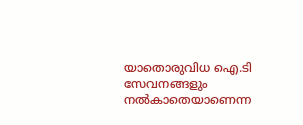യാതൊരുവിധ ഐ.ടി സേവനങ്ങളും നൽകാതെയാണെന്ന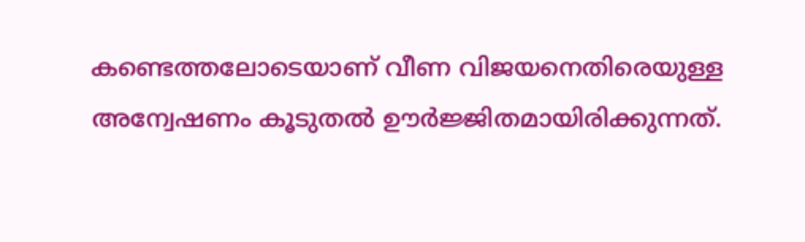കണ്ടെത്തലോടെയാണ് വീണ വിജയനെതിരെയുള്ള അന്വേഷണം കൂടുതൽ ഊർജ്ജിതമായിരിക്കുന്നത്.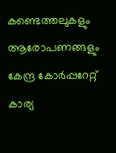കണ്ടെത്തലുകളും ആരോപണങ്ങളും കേന്ദ്ര കോർപ്പറേറ്റ് കാര്യ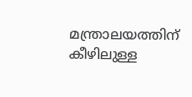മന്ത്രാലയത്തിന് കീഴിലുള്ള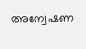അന്വേഷണ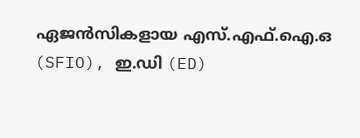ഏജൻസികളായ എസ്.എഫ്.ഐ.ഒ (SFIO), ഇ.ഡി (ED)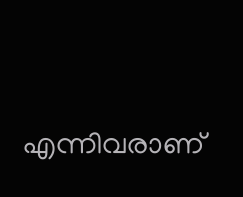എന്നിവരാണ്